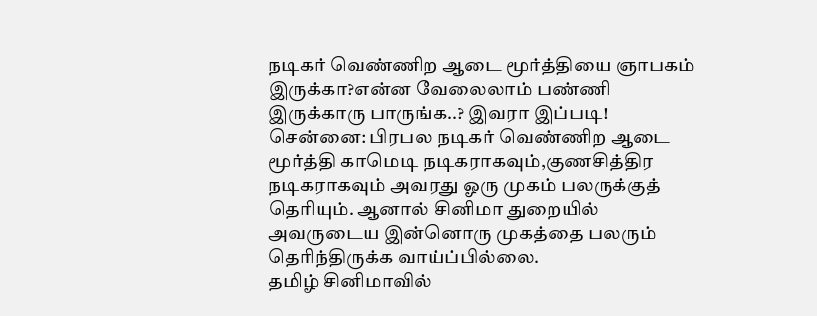நடிகர் வெண்ணிற ஆடை மூர்த்தியை ஞாபகம் இருக்கா?என்ன வேலைலாம் பண்ணி இருக்காரு பாருங்க..? இவரா இப்படி!
சென்னை: பிரபல நடிகர் வெண்ணிற ஆடை மூர்த்தி காமெடி நடிகராகவும்,குணசித்திர நடிகராகவும் அவரது ஓரு முகம் பலருக்குத் தெரியும். ஆனால் சினிமா துறையில் அவருடைய இன்னொரு முகத்தை பலரும் தெரிந்திருக்க வாய்ப்பில்லை.
தமிழ் சினிமாவில்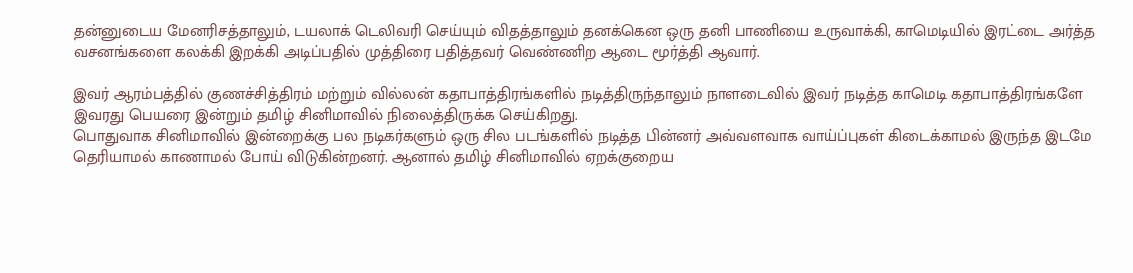தன்னுடைய மேனரிசத்தாலும், டயலாக் டெலிவரி செய்யும் விதத்தாலும் தனக்கென ஒரு தனி பாணியை உருவாக்கி, காமெடியில் இரட்டை அர்த்த வசனங்களை கலக்கி இறக்கி அடிப்பதில் முத்திரை பதித்தவர் வெண்ணிற ஆடை மூர்த்தி ஆவார்.

இவர் ஆரம்பத்தில் குணச்சித்திரம் மற்றும் வில்லன் கதாபாத்திரங்களில் நடித்திருந்தாலும் நாளடைவில் இவர் நடித்த காமெடி கதாபாத்திரங்களே இவரது பெயரை இன்றும் தமிழ் சினிமாவில் நிலைத்திருக்க செய்கிறது.
பொதுவாக சினிமாவில் இன்றைக்கு பல நடிகர்களும் ஒரு சில படங்களில் நடித்த பின்னர் அவ்வளவாக வாய்ப்புகள் கிடைக்காமல் இருந்த இடமே தெரியாமல் காணாமல் போய் விடுகின்றனர். ஆனால் தமிழ் சினிமாவில் ஏறக்குறைய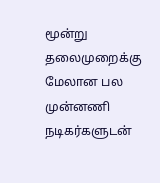மூன்று தலைமுறைக்கு மேலான பல முன்னணி நடிகர்களுடன்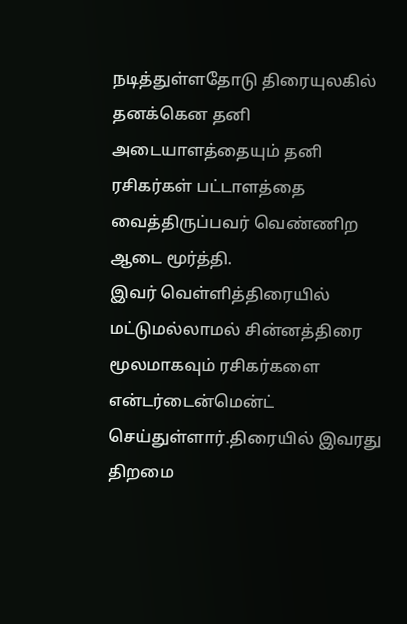நடித்துள்ளதோடு திரையுலகில் தனக்கென தனி அடையாளத்தையும் தனி ரசிகர்கள் பட்டாளத்தை வைத்திருப்பவர் வெண்ணிற ஆடை மூர்த்தி.
இவர் வெள்ளித்திரையில் மட்டுமல்லாமல் சின்னத்திரை மூலமாகவும் ரசிகர்களை என்டர்டைன்மென்ட் செய்துள்ளார்.திரையில் இவரது திறமை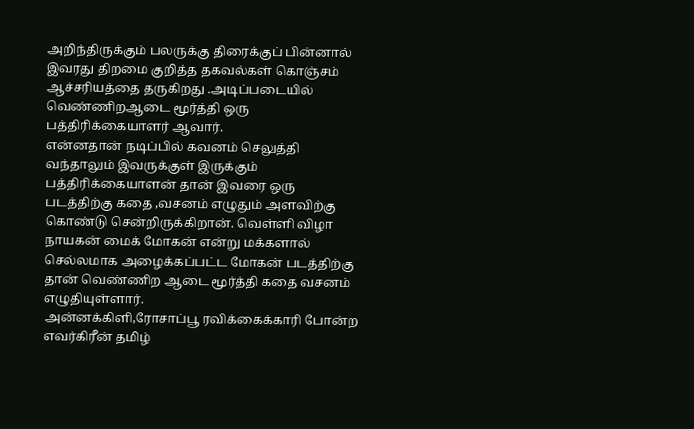அறிந்திருக்கும் பலருக்கு திரைக்குப் பின்னால் இவரது திறமை குறித்த தகவல்கள் கொஞ்சம் ஆச்சரியத்தை தருகிறது .அடிப்படையில் வெண்ணிறஆடை மூர்த்தி ஒரு பத்திரிக்கையாளர் ஆவார்.
என்னதான் நடிப்பில் கவனம் செலுத்தி வந்தாலும் இவருக்குள் இருக்கும் பத்திரிக்கையாளன் தான் இவரை ஒரு படத்திற்கு கதை ,வசனம் எழுதும் அளவிற்கு கொண்டு சென்றிருக்கிறான். வெள்ளி விழா நாயகன் மைக் மோகன் என்று மக்களால் செல்லமாக அழைக்கப்பட்ட மோகன் படத்திற்கு தான் வெண்ணிற ஆடை மூர்த்தி கதை வசனம் எழுதியுள்ளார்.
அன்னக்கிளி,ரோசாப்பூ ரவிக்கைக்காரி போன்ற எவர்கிரீன் தமிழ்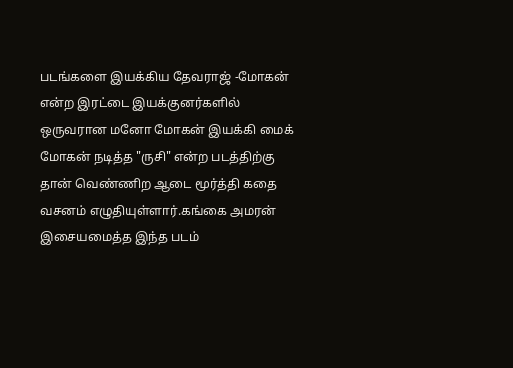படங்களை இயக்கிய தேவராஜ் -மோகன் என்ற இரட்டை இயக்குனர்களில் ஒருவரான மனோ மோகன் இயக்கி மைக் மோகன் நடித்த "ருசி" என்ற படத்திற்கு தான் வெண்ணிற ஆடை மூர்த்தி கதை வசனம் எழுதியுள்ளார்.கங்கை அமரன் இசையமைத்த இந்த படம்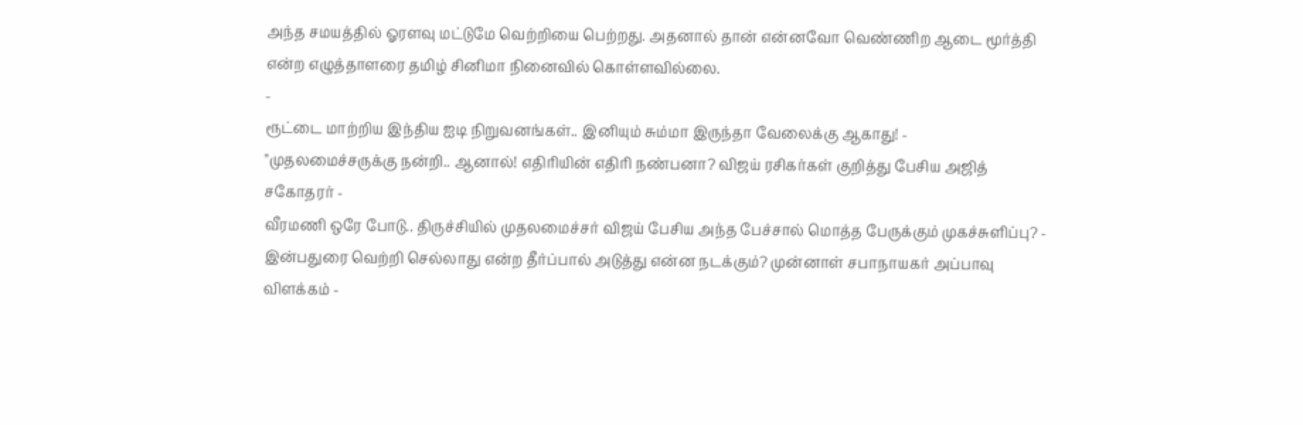அந்த சமயத்தில் ஓரளவு மட்டுமே வெற்றியை பெற்றது. அதனால் தான் என்னவோ வெண்ணிற ஆடை மூர்த்தி என்ற எழுத்தாளரை தமிழ் சினிமா நினைவில் கொள்ளவில்லை.
-
ரூட்டை மாற்றிய இந்திய ஐடி நிறுவனங்கள்.. இனியும் சும்மா இருந்தா வேலைக்கு ஆகாது! -
"முதலமைச்சருக்கு நன்றி.. ஆனால்! எதிரியின் எதிரி நண்பனா? விஜய் ரசிகர்கள் குறித்து பேசிய அஜித் சகோதரர் -
வீரமணி ஒரே போடு.. திருச்சியில் முதலமைச்சர் விஜய் பேசிய அந்த பேச்சால் மொத்த பேருக்கும் முகச்சுளிப்பு? -
இன்பதுரை வெற்றி செல்லாது என்ற தீர்ப்பால் அடுத்து என்ன நடக்கும்? முன்னாள் சபாநாயகர் அப்பாவு விளக்கம் -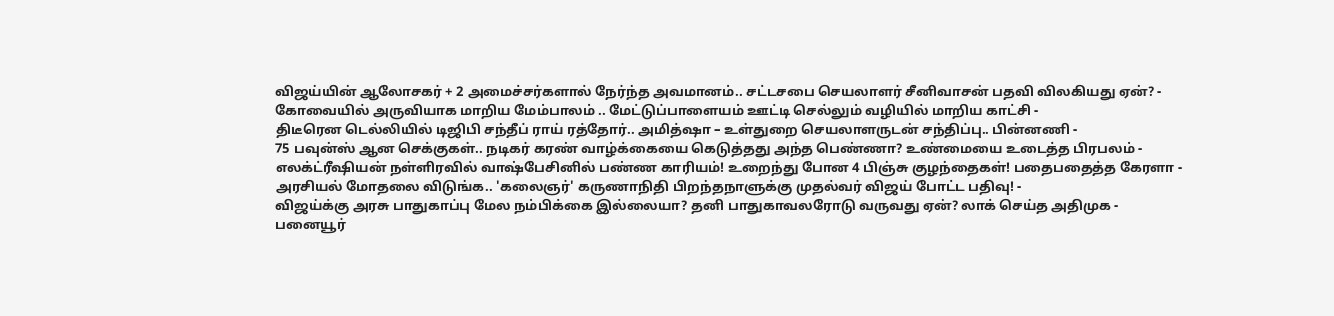விஜய்யின் ஆலோசகர் + 2 அமைச்சர்களால் நேர்ந்த அவமானம்.. சட்டசபை செயலாளர் சீனிவாசன் பதவி விலகியது ஏன்? -
கோவையில் அருவியாக மாறிய மேம்பாலம் .. மேட்டுப்பாளையம் ஊட்டி செல்லும் வழியில் மாறிய காட்சி -
திடீரென டெல்லியில் டிஜிபி சந்தீப் ராய் ரத்தோர்.. அமித்ஷா – உள்துறை செயலாளருடன் சந்திப்பு.. பின்னணி -
75 பவுன்ஸ் ஆன செக்குகள்.. நடிகர் கரண் வாழ்க்கையை கெடுத்தது அந்த பெண்ணா? உண்மையை உடைத்த பிரபலம் -
எலக்ட்ரீஷியன் நள்ளிரவில் வாஷ்பேசினில் பண்ண காரியம்! உறைந்து போன 4 பிஞ்சு குழந்தைகள்! பதைபதைத்த கேரளா -
அரசியல் மோதலை விடுங்க.. 'கலைஞர்' கருணாநிதி பிறந்தநாளுக்கு முதல்வர் விஜய் போட்ட பதிவு! -
விஜய்க்கு அரசு பாதுகாப்பு மேல நம்பிக்கை இல்லையா? தனி பாதுகாவலரோடு வருவது ஏன்? லாக் செய்த அதிமுக -
பனையூர்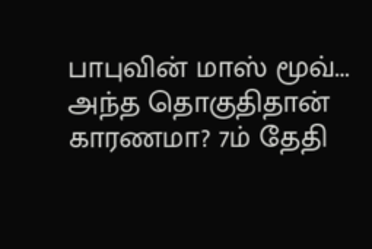பாபுவின் மாஸ் மூவ்... அந்த தொகுதிதான் காரணமா? 7ம் தேதி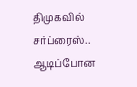திமுகவில் சர்ப்ரைஸ்.. ஆடிப்போன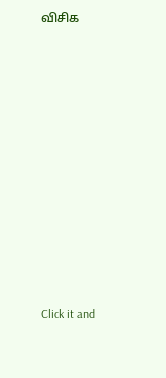விசிக












Click it and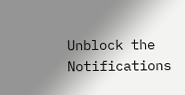Unblock the Notifications